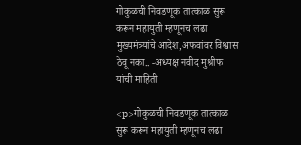गोकुळची निवडणूक तात्काळ सुरू करून महायुती म्हणूनच लढा मुख्यमंत्र्यांचे आदेश,अफवांवर विश्वास ठेवू नका.. -अध्यक्ष नवीद मुश्रीफ यांची माहिती

<p>गोकुळची निवडणूक तात्काळ सुरू करून महायुती म्हणूनच लढा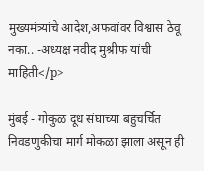मुख्यमंत्र्यांचे आदेश,अफवांवर विश्वास ठेवू नका.. -अध्यक्ष नवीद मुश्रीफ यांची माहिती</p>

मुंबई - गोकुळ दूध संघाच्या बहुचर्चित निवडणुकीचा मार्ग मोकळा झाला असून ही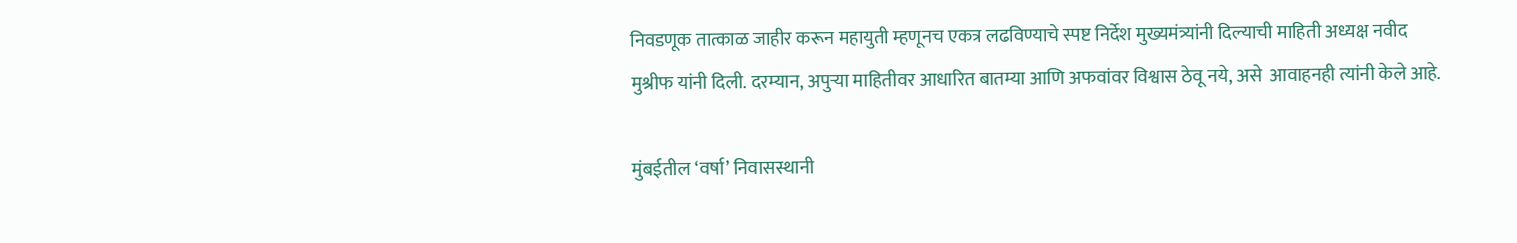निवडणूक तात्काळ जाहीर करून महायुती म्हणूनच एकत्र लढविण्याचे स्पष्ट निर्देश मुख्यमंत्र्यांनी दिल्याची माहिती अध्यक्ष नवीद मुश्रीफ यांनी दिली. दरम्यान, अपुऱ्या माहितीवर आधारित बातम्या आणि अफवांवर विश्वास ठेवू नये, असे  आवाहनही त्यांनी केले आहे.

मुंबईतील ‘वर्षा’ निवासस्थानी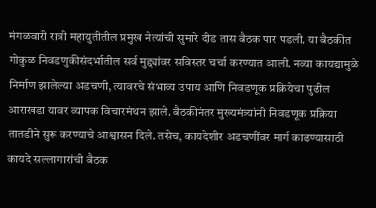मंगळवारी रात्री महायुतीतील प्रमुख नेत्यांची सुमारे दीड तास बैठक पार पडली. या बैठकीत गोकुळ निवडणुकीसंदर्भातील सर्व मुद्द्यांवर सविस्तर चर्चा करण्यात आली. नव्या कायद्यामुळे निर्माण झालेल्या अडचणी, त्यावरचे संभाव्य उपाय आणि निवडणूक प्रक्रियेचा पुढील आराखडा यावर व्यापक विचारमंथन झाले. बैठकीनंतर मुख्यमंत्र्यांनी निवडणूक प्रक्रिया तातडीने सुरू करण्याचे आश्वासन दिले. तसेच, कायदेशीर अडचणींवर मार्ग काढण्यासाठी कायदे सल्लागारांची बैठक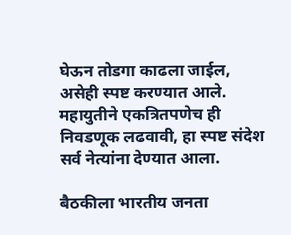घेऊन तोडगा काढला जाईल, असेही स्पष्ट करण्यात आले. महायुतीने एकत्रितपणेच ही निवडणूक लढवावी, हा स्पष्ट संदेश सर्व नेत्यांना देण्यात आला.

बैठकीला भारतीय जनता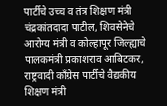पार्टीचे उच्च व तंत्र शिक्षण मंत्री चंद्रकांतदादा पाटील, शिवसेनेचे आरोग्य मंत्री व कोल्हापूर जिल्ह्याचे पालकमंत्री प्रकाशराव आबिटकर, राष्ट्रवादी काँग्रेस पार्टीचे वैद्यकीय शिक्षण मंत्री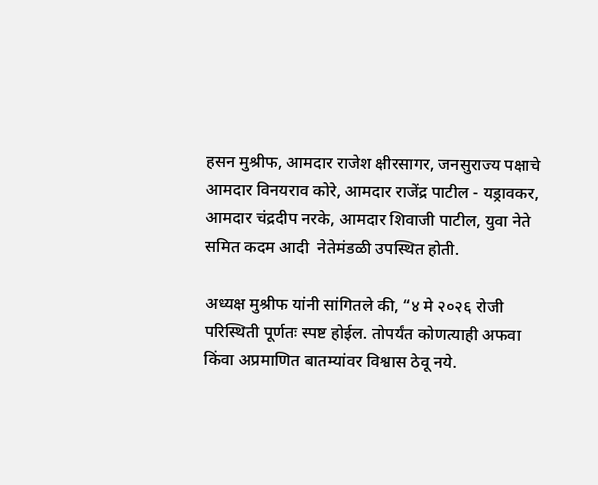हसन मुश्रीफ, आमदार राजेश क्षीरसागर, जनसुराज्य पक्षाचे आमदार विनयराव कोरे, आमदार राजेंद्र पाटील - यड्रावकर, आमदार चंद्रदीप नरके, आमदार शिवाजी पाटील, युवा नेते समित कदम आदी  नेतेमंडळी उपस्थित होती.

अध्यक्ष मुश्रीफ यांनी सांगितले की, “४ मे २०२६ रोजी परिस्थिती पूर्णतः स्पष्ट होईल. तोपर्यंत कोणत्याही अफवा किंवा अप्रमाणित बातम्यांवर विश्वास ठेवू नये.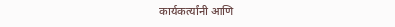कार्यकर्त्यांनी आणि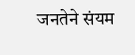जनतेने संयम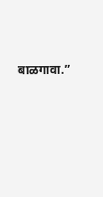बाळगावा.”